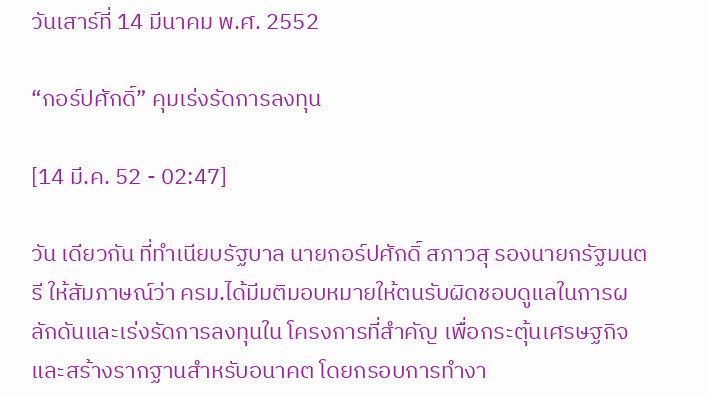วันเสาร์ที่ 14 มีนาคม พ.ศ. 2552

“กอร์ปศักดิ์” คุมเร่งรัดการลงทุน

[14 มี.ค. 52 - 02:47]

วัน เดียวกัน ที่ทำเนียบรัฐบาล นายกอร์ปศักดิ์ สภาวสุ รองนายกรัฐมนตรี ให้สัมภาษณ์ว่า ครม.ได้มีมติมอบหมายให้ตนรับผิดชอบดูแลในการผลักดันและเร่งรัดการลงทุนใน โครงการที่สำคัญ เพื่อกระตุ้นเศรษฐกิจและสร้างรากฐานสำหรับอนาคต โดยกรอบการทำงา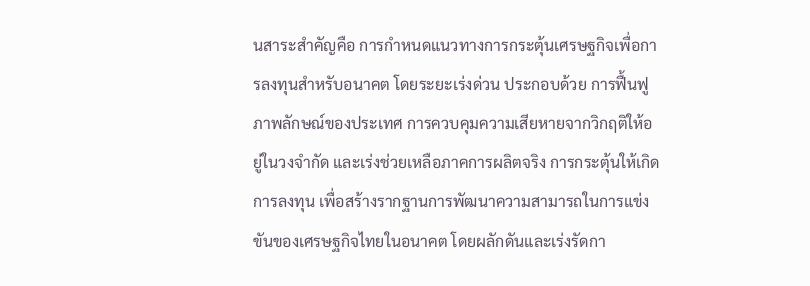นสาระสำคัญคือ การกำหนดแนวทางการกระตุ้นเศรษฐกิจเพื่อการลงทุนสำหรับอนาคต โดยระยะเร่งด่วน ประกอบด้วย การฟื้นฟูภาพลักษณ์ของประเทศ การควบคุมความเสียหายจากวิกฤติให้อยู่ในวงจำกัด และเร่งช่วยเหลือภาคการผลิตจริง การกระตุ้นให้เกิดการลงทุน เพื่อสร้างรากฐานการพัฒนาความสามารถในการแข่งขันของเศรษฐกิจไทยในอนาคต โดยผลักดันและเร่งรัดกา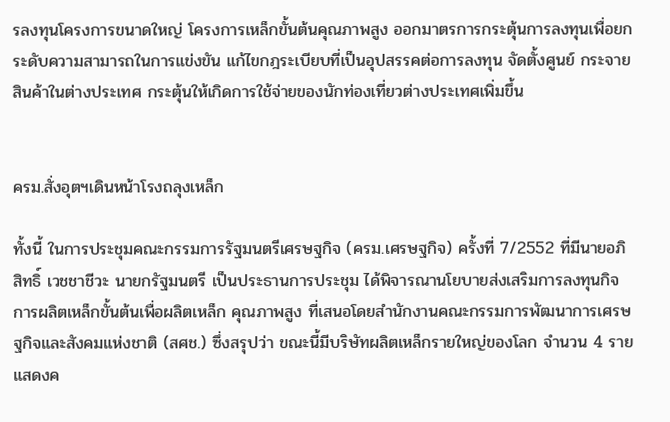รลงทุนโครงการขนาดใหญ่ โครงการเหล็กขั้นต้นคุณภาพสูง ออกมาตรการกระตุ้นการลงทุนเพื่อยกระดับความสามารถในการแข่งขัน แก้ไขกฎระเบียบที่เป็นอุปสรรคต่อการลงทุน จัดตั้งศูนย์ กระจายสินค้าในต่างประเทศ กระตุ้นให้เกิดการใช้จ่ายของนักท่องเที่ยวต่างประเทศเพิ่มขึ้น


ครม.สั่งอุตฯเดินหน้าโรงถลุงเหล็ก

ทั้งนี้ ในการประชุมคณะกรรมการรัฐมนตรีเศรษฐกิจ (ครม.เศรษฐกิจ) ครั้งที่ 7/2552 ที่มีนายอภิสิทธิ์ เวชชาชีวะ นายกรัฐมนตรี เป็นประธานการประชุม ได้พิจารณานโยบายส่งเสริมการลงทุนกิจการผลิตเหล็กขั้นต้นเพื่อผลิตเหล็ก คุณภาพสูง ที่เสนอโดยสำนักงานคณะกรรมการพัฒนาการเศรษฐกิจและสังคมแห่งชาติ (สศช.) ซึ่งสรุปว่า ขณะนี้มีบริษัทผลิตเหล็กรายใหญ่ของโลก จำนวน 4 ราย แสดงค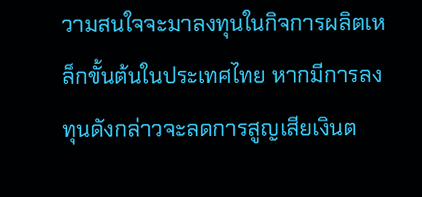วามสนใจจะมาลงทุนในกิจการผลิตเหล็กขั้นต้นในประเทศไทย หากมีการลงทุนดังกล่าวจะลดการสูญเสียเงินต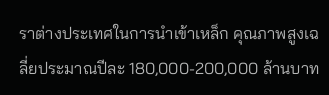ราต่างประเทศในการนำเข้าเหล็ก คุณภาพสูงเฉลี่ยประมาณปีละ 180,000-200,000 ล้านบาท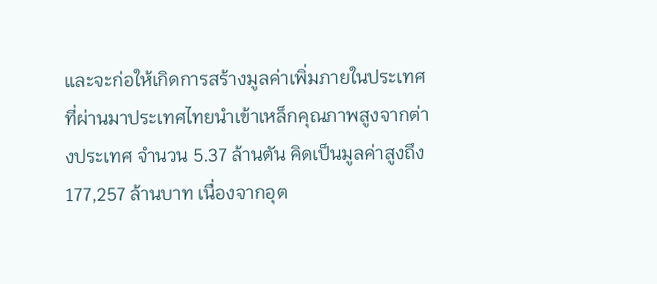และจะก่อให้เกิดการสร้างมูลค่าเพิ่มภายในประเทศ ที่ผ่านมาประเทศไทยนำเข้าเหล็กคุณภาพสูงจากต่างประเทศ จำนวน 5.37 ล้านตัน คิดเป็นมูลค่าสูงถึง 177,257 ล้านบาท เนื่องจากอุต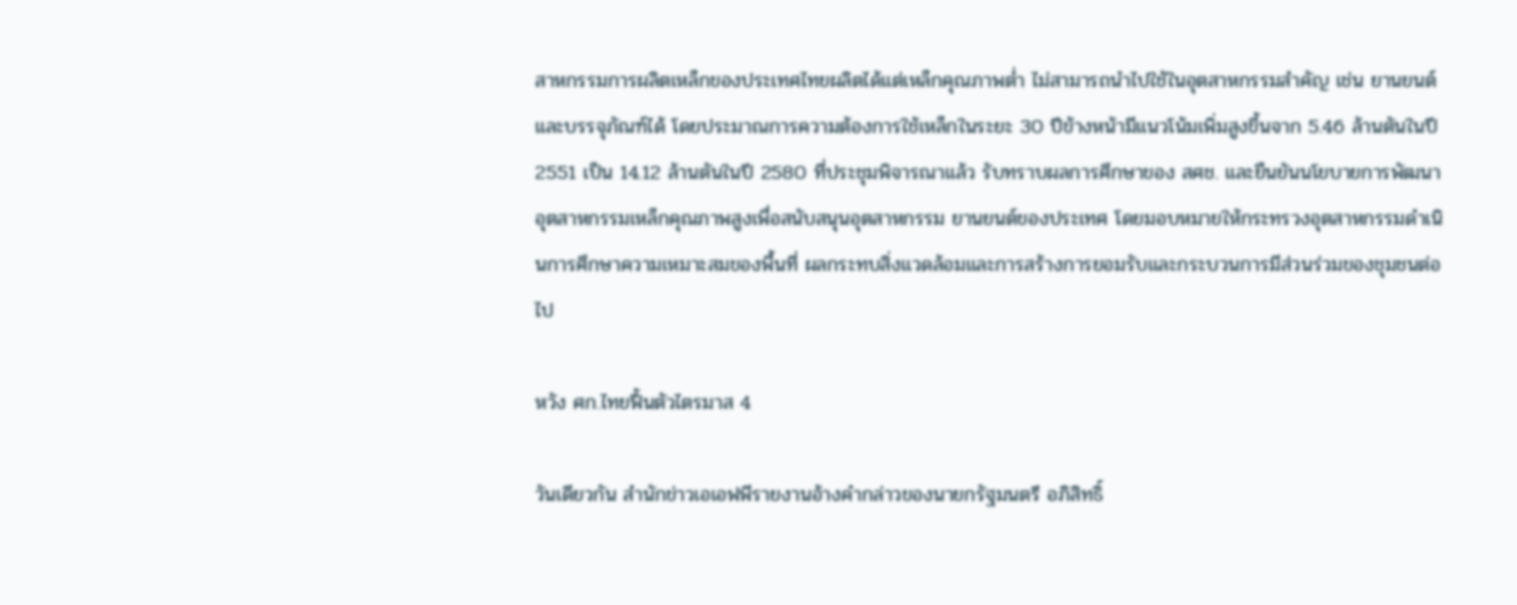สาหกรรมการผลิตเหล็กของประเทศไทยผลิตได้แต่เหล็กคุณภาพต่ำ ไม่สามารถนำไปใช้ในอุตสาหกรรมสำคัญ เช่น ยานยนต์และบรรจุภัณฑ์ได้ โดยประมาณการความต้องการใช้เหล็กในระยะ 30 ปีข้างหน้ามีแนวโน้มเพิ่มสูงขึ้นจาก 5.46 ล้านตันในปี 2551 เป็น 14.12 ล้านตันในปี 2580 ที่ประชุมพิจารณาแล้ว รับทราบผลการศึกษาของ สศช. และยืนยันนโยบายการพัฒนาอุตสาหกรรมเหล็กคุณภาพสูงเพื่อสนับสนุนอุตสาหกรรม ยานยนต์ของประเทศ โดยมอบหมายให้กระทรวงอุตสาหกรรมดำเนินการศึกษาความเหมาะสมของพื้นที่ ผลกระทบสิ่งแวดล้อมและการสร้างการยอมรับและกระบวนการมีส่วนร่วมของชุมชนต่อ ไป

หวัง ศก.ไทยฟื้นตัวไตรมาส 4

วันเดียวกัน สำนักข่าวเอเอฟพีรายงานอ้างคำกล่าวของนายกรัฐมนตรี อภิสิทธิ์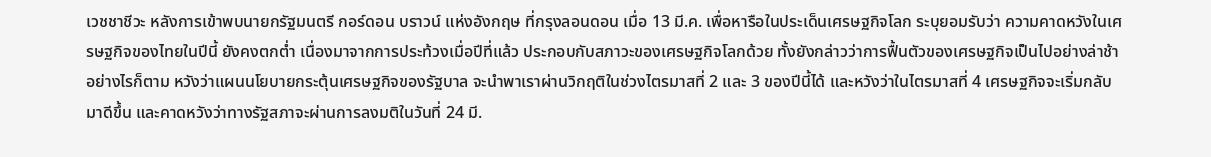เวชชาชีวะ หลังการเข้าพบนายกรัฐมนตรี กอร์ดอน บราวน์ แห่งอังกฤษ ที่กรุงลอนดอน เมื่อ 13 มี.ค. เพื่อหารือในประเด็นเศรษฐกิจโลก ระบุยอมรับว่า ความคาดหวังในเศรษฐกิจของไทยในปีนี้ ยังคงตกต่ำ เนื่องมาจากการประท้วงเมื่อปีที่แล้ว ประกอบกับสภาวะของเศรษฐกิจโลกด้วย ทั้งยังกล่าวว่าการฟื้นตัวของเศรษฐกิจเป็นไปอย่างล่าช้า อย่างไรก็ตาม หวังว่าแผนนโยบายกระตุ้นเศรษฐกิจของรัฐบาล จะนำพาเราผ่านวิกฤติในช่วงไตรมาสที่ 2 และ 3 ของปีนี้ได้ และหวังว่าในไตรมาสที่ 4 เศรษฐกิจจะเริ่มกลับมาดีขึ้น และคาดหวังว่าทางรัฐสภาจะผ่านการลงมติในวันที่ 24 มี.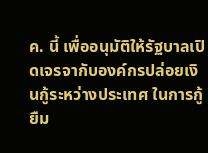ค. นี้ เพื่ออนุมัติให้รัฐบาลเปิดเจรจากับองค์กรปล่อยเงินกู้ระหว่างประเทศ ในการกู้ยืม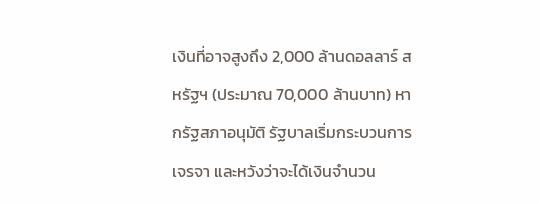เงินที่อาจสูงถึง 2,000 ล้านดอลลาร์ สหรัฐฯ (ประมาณ 70,000 ล้านบาท) หากรัฐสภาอนุมัติ รัฐบาลเริ่มกระบวนการเจรจา และหวังว่าจะได้เงินจำนวน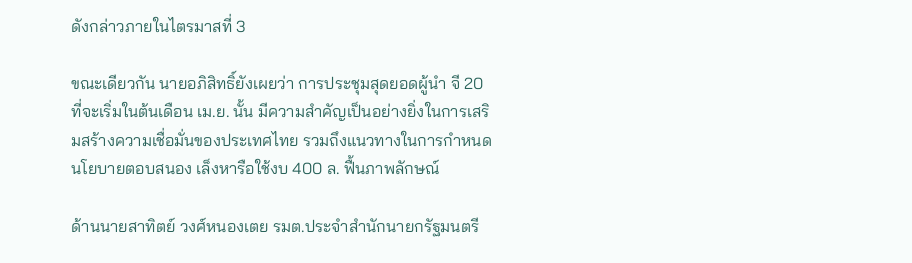ดังกล่าวภายในไตรมาสที่ 3

ขณะเดียวกัน นายอภิสิทธิ์ยังเผยว่า การประชุมสุดยอดผู้นำ จี 20 ที่จะเริ่มในต้นเดือน เม.ย. นั้น มีความสำคัญเป็นอย่างยิ่งในการเสริมสร้างความเชื่อมั่นของประเทศไทย รวมถึงแนวทางในการกำหนดนโยบายตอบสนอง เล็งหารือใช้งบ 400 ล. ฟื้นภาพลักษณ์

ด้านนายสาทิตย์ วงศ์หนองเตย รมต.ประจำสำนักนายกรัฐมนตรี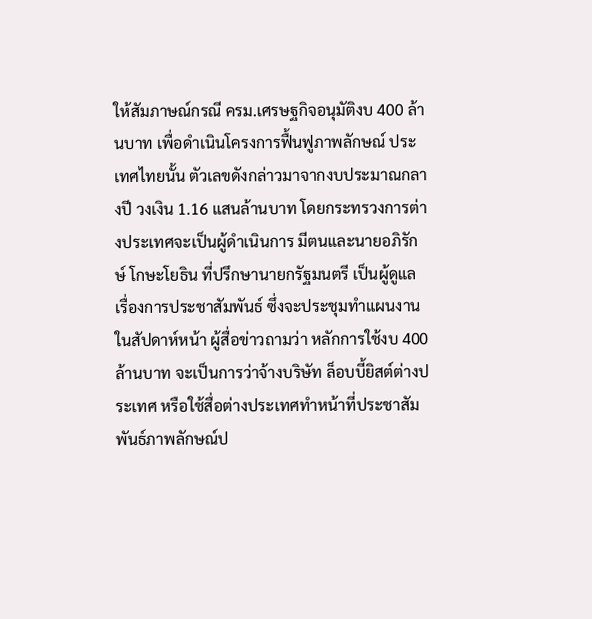ให้สัมภาษณ์กรณี ครม.เศรษฐกิจอนุมัติงบ 400 ล้านบาท เพื่อดำเนินโครงการฟื้นฟูภาพลักษณ์ ประเทศไทยนั้น ตัวเลขดังกล่าวมาจากงบประมาณกลางปี วงเงิน 1.16 แสนล้านบาท โดยกระทรวงการต่างประเทศจะเป็นผู้ดำเนินการ มีตนและนายอภิรักษ์ โกษะโยธิน ที่ปรึกษานายกรัฐมนตรี เป็นผู้ดูแลเรื่องการประชาสัมพันธ์ ซึ่งจะประชุมทำแผนงานในสัปดาห์หน้า ผู้สื่อข่าวถามว่า หลักการใช้งบ 400 ล้านบาท จะเป็นการว่าจ้างบริษัท ล็อบบี้ยิสต์ต่างประเทศ หรือใช้สื่อต่างประเทศทำหน้าที่ประชาสัมพันธ์ภาพลักษณ์ป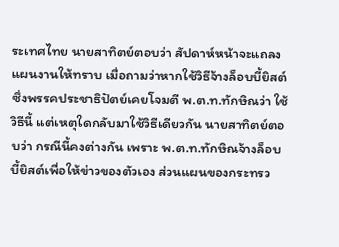ระเทศไทย นายสาทิตย์ตอบว่า สัปดาห์หน้าจะแถลงแผนงานให้ทราบ เมื่อถามว่าหากใช้วิธีจ้างล็อบบี้ยิสต์ ซึ่งพรรคประชาธิปัตย์เคยโจมตี พ.ต.ท.ทักษิณว่า ใช้วิธีนี้ แต่เหตุใดกลับมาใช้วิธีเดียวกัน นายสาทิตย์ตอบว่า กรณีนี้คงต่างกัน เพราะ พ.ต.ท.ทักษิณจ้างล็อบบี้ยิสต์เพื่อให้ข่าวของตัวเอง ส่วนแผนของกระทรว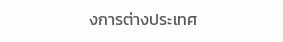งการต่างประเทศ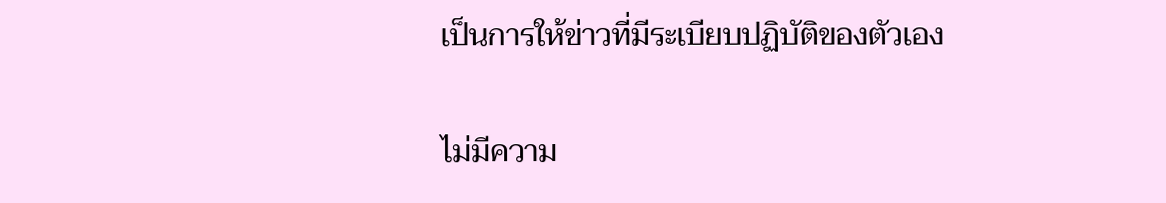เป็นการให้ข่าวที่มีระเบียบปฏิบัติของตัวเอง

ไม่มีความ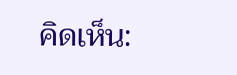คิดเห็น: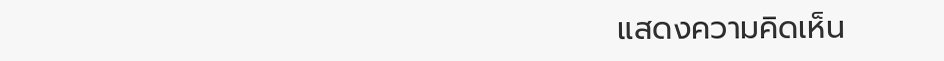แสดงความคิดเห็น